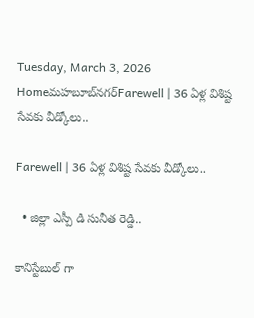Tuesday, March 3, 2026
Homeమహబూబ్‌నగర్‌Farewell | 36 ఏళ్ల విశిష్ట సేవకు వీడ్కోలు..

Farewell | 36 ఏళ్ల విశిష్ట సేవకు వీడ్కోలు..

  • జిల్లా ఎస్పీ డి సునీత రెడ్డి..

కానిస్టేబుల్ గా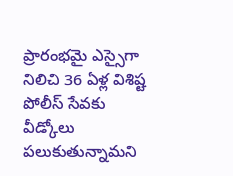ప్రారంభమై ఎస్సైగా నిలిచి 36 ఏళ్ల విశిష్ట పోలీస్ సేవకు వీడ్కోలు పలుకుతున్నామని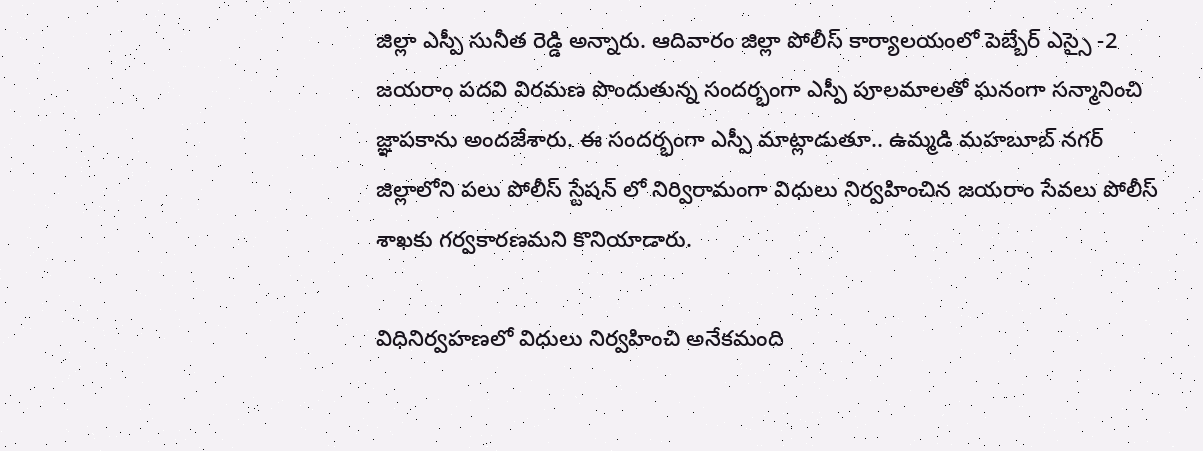జిల్లా ఎస్పీ సునీత రెడ్డి అన్నారు. ఆదివారం జిల్లా పోలీస్ కార్యాలయంలో పెబ్బేర్ ఎస్సై -2 జయరాం పదవి విరమణ పొందుతున్న సందర్భంగా ఎస్పీ పూలమాలతో ఘనంగా సన్మానించి జ్ఞాపకాను అందజేశారు. ఈ సందర్భంగా ఎస్పీ మాట్లాడుతూ.. ఉమ్మడి మహబూబ్ నగర్ జిల్లాలోని పలు పోలీస్ స్టేషన్ లో నిర్విరామంగా విధులు నిర్వహించిన జయరాం సేవలు పోలీస్ శాఖకు గర్వకారణమని కొనియాడారు.

విధినిర్వహణలో విధులు నిర్వహించి అనేకమంది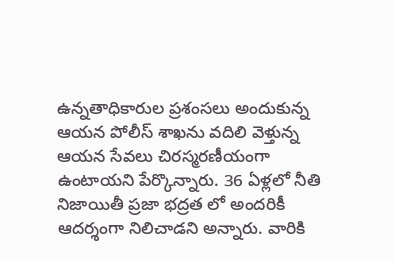ఉన్నతాధికారుల ప్రశంసలు అందుకున్న ఆయన పోలీస్ శాఖను వదిలి వెళ్తున్న ఆయన సేవలు చిరస్మరణీయంగా ఉంటాయని పేర్కొన్నారు. 36 ఏళ్లలో నీతి నిజాయితీ ప్రజా భద్రత లో అందరికీ ఆదర్శంగా నిలిచాడని అన్నారు. వారికి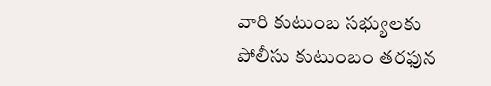వారి కుటుంబ సభ్యులకు పోలీసు కుటుంబం తరఫున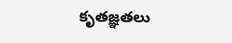కృతజ్ఞతలు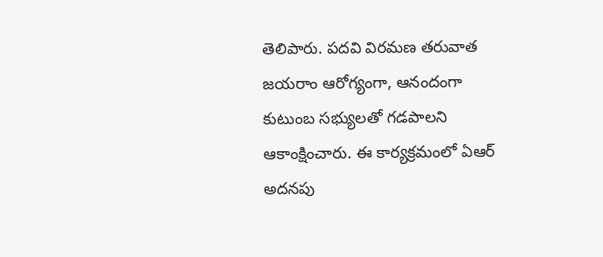తెలిపారు. పదవి విరమణ తరువాత జయరాం ఆరోగ్యంగా, ఆనందంగా కుటుంబ సభ్యులతో గడపాలని ఆకాంక్షించారు. ఈ కార్యక్రమంలో ఏఆర్ అదనపు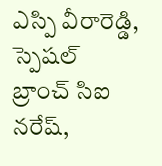ఎస్పి వీరారెడ్డి, స్పెషల్ బ్రాంచ్ సిఐ నరేష్,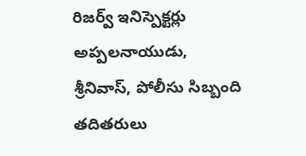రిజర్వ్ ఇనిస్పెక్టర్లు అప్పలనాయుడు, శ్రీనివాస్, పోలీసు సిబ్బంది తదితరులు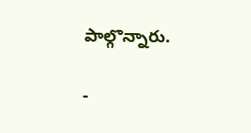పాల్గొన్నారు.

-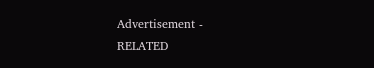Advertisement -
RELATED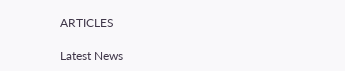ARTICLES

Latest News